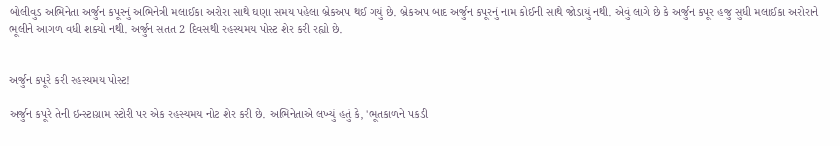બોલીવુડ અભિનેતા અર્જુન કપૂરનું અભિનેત્રી મલાઈકા અરોરા સાથે ઘણા સમય પહેલા બ્રેકઅપ થઈ ગયું છે. બ્રેકઅપ બાદ અર્જુન કપૂરનું નામ કોઈની સાથે જોડાયું નથી. એવું લાગે છે કે અર્જુન કપૂર હજુ સુધી મલાઈકા અરોરાને ભૂલીને આગળ વધી શક્યો નથી. અર્જુન સતત 2 દિવસથી રહસ્યમય પોસ્ટ શેર કરી રહ્યો છે.


અર્જુન કપૂરે કરી રહસ્યમય પોસ્ટ!

અર્જુન કપૂરે તેની ઇન્સ્ટાગ્રામ સ્ટોરી પર એક રહસ્યમય નોટ શેર કરી છે. અભિનેતાએ લખ્યું હતું કે, 'ભૂતકાળને પકડી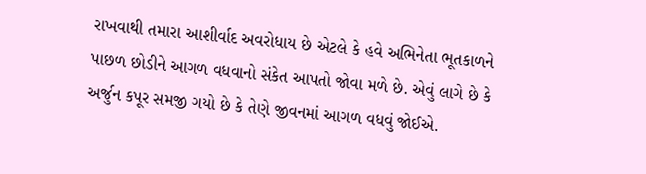રાખવાથી તમારા આશીર્વાદ અવરોધાય છે એટલે કે હવે અભિનેતા ભૂતકાળને પાછળ છોડીને આગળ વધવાનો સંકેત આપતો જોવા મળે છે. એવું લાગે છે કે અર્જુન કપૂર સમજી ગયો છે કે તેણે જીવનમાં આગળ વધવું જોઈએ.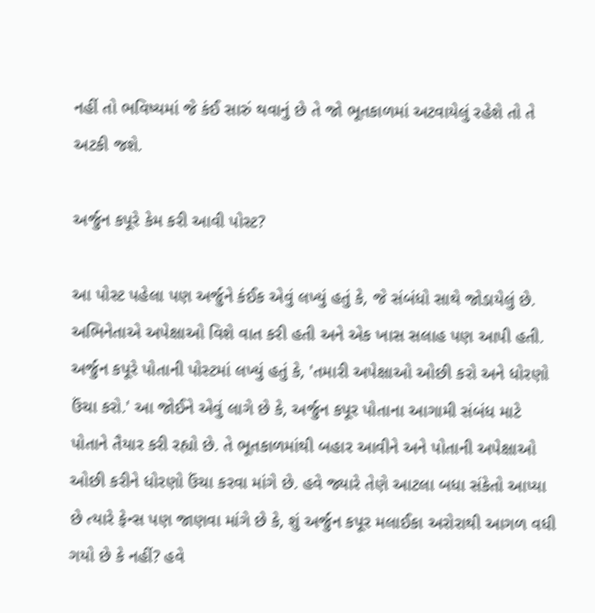નહીં તો ભવિષ્યમાં જે કંઈ સારું થવાનું છે તે જો ભૂતકાળમાં અટવાયેલું રહેશે તો તે અટકી જશે.

અર્જુન કપૂરે કેમ કરી આવી પોસ્ટ?

આ પોસ્ટ પહેલા પણ અર્જુને કંઈક એવું લખ્યું હતું કે, જે સંબંધો સાથે જોડાયેલું છે. અભિનેતાએ અપેક્ષાઓ વિશે વાત કરી હતી અને એક ખાસ સલાહ પણ આપી હતી. અર્જુન કપૂરે પોતાની પોસ્ટમાં લખ્યું હતું કે, 'તમારી અપેક્ષાઓ ઓછી કરો અને ધોરણો ઉંચા કરો.' આ જોઈને એવું લાગે છે કે, અર્જુન કપૂર પોતાના આગામી સંબંધ માટે પોતાને તૈયાર કરી રહ્યો છે. તે ભૂતકાળમાંથી બહાર આવીને અને પોતાની અપેક્ષાઓ ઓછી કરીને ધોરણો ઉંચા કરવા માંગે છે. હવે જ્યારે તેણે આટલા બધા સંકેતો આપ્યા છે ત્યારે ફેન્સ પણ જાણવા માંગે છે કે, શું અર્જુન કપૂર મલાઈકા અરોરાથી આગળ વધી ગયો છે કે નહીં? હવે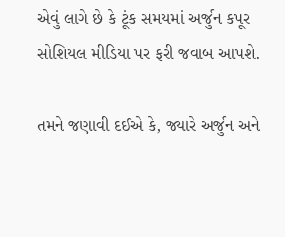એવું લાગે છે કે ટૂંક સમયમાં અર્જુન કપૂર સોશિયલ મીડિયા પર ફરી જવાબ આપશે.

તમને જણાવી દઈએ કે, જ્યારે અર્જુન અને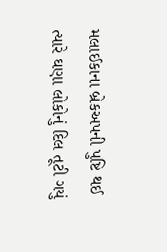મલાઈકાના બ્રેકઅપની પુષ્ટિ થઈ ત્યારે ઘણા લોકોનું દિલ તૂટી ગયું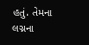હતું. તેમના લગ્નના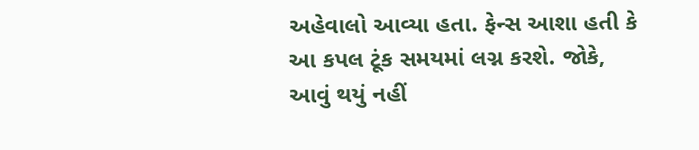અહેવાલો આવ્યા હતા. ફેન્સ આશા હતી કે આ કપલ ટૂંક સમયમાં લગ્ન કરશે. જોકે, આવું થયું નહીં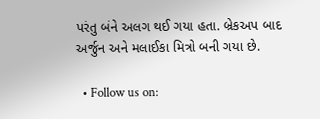પરંતુ બંને અલગ થઈ ગયા હતા. બ્રેકઅપ બાદ અર્જુન અને મલાઈકા મિત્રો બની ગયા છે.

  • Follow us on: